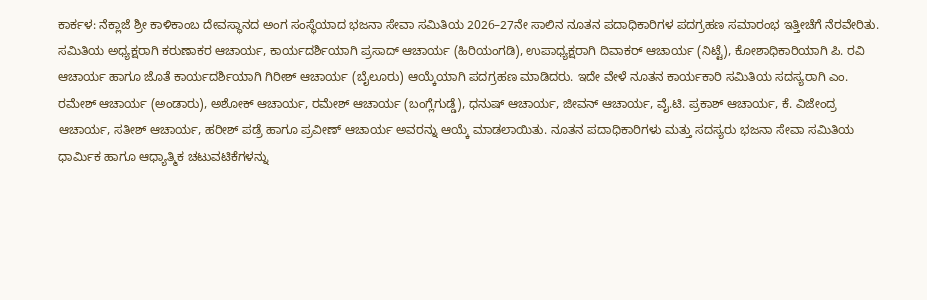ಕಾರ್ಕಳ: ನೆಕ್ಲಾಜೆ ಶ್ರೀ ಕಾಳಿಕಾಂಬ ದೇವಸ್ಥಾನದ ಅಂಗ ಸಂಸ್ಥೆಯಾದ ಭಜನಾ ಸೇವಾ ಸಮಿತಿಯ 2026–27ನೇ ಸಾಲಿನ ನೂತನ ಪದಾಧಿಕಾರಿಗಳ ಪದಗ್ರಹಣ ಸಮಾರಂಭ ಇತ್ತೀಚೆಗೆ ನೆರವೇರಿತು. ಸಮಿತಿಯ ಅಧ್ಯಕ್ಷರಾಗಿ ಕರುಣಾಕರ ಆಚಾರ್ಯ, ಕಾರ್ಯದರ್ಶಿಯಾಗಿ ಪ್ರಸಾದ್ ಆಚಾರ್ಯ (ಹಿರಿಯಂಗಡಿ), ಉಪಾಧ್ಯಕ್ಷರಾಗಿ ದಿವಾಕರ್ ಆಚಾರ್ಯ (ನಿಟ್ಟೆ), ಕೋಶಾಧಿಕಾರಿಯಾಗಿ ಪಿ. ರವಿ ಆಚಾರ್ಯ ಹಾಗೂ ಜೊತೆ ಕಾರ್ಯದರ್ಶಿಯಾಗಿ ಗಿರೀಶ್ ಆಚಾರ್ಯ (ಬೈಲೂರು) ಆಯ್ಕೆಯಾಗಿ ಪದಗ್ರಹಣ ಮಾಡಿದರು. ಇದೇ ವೇಳೆ ನೂತನ ಕಾರ್ಯಕಾರಿ ಸಮಿತಿಯ ಸದಸ್ಯರಾಗಿ ಎಂ. ರಮೇಶ್ ಆಚಾರ್ಯ (ಅಂಡಾರು), ಅಶೋಕ್ ಆಚಾರ್ಯ, ರಮೇಶ್ ಆಚಾರ್ಯ (ಬಂಗ್ಲೆಗುಡ್ಡೆ), ಧನುಷ್ ಆಚಾರ್ಯ, ಜೀವನ್ ಆಚಾರ್ಯ, ವೈ.ಟಿ. ಪ್ರಕಾಶ್ ಆಚಾರ್ಯ, ಕೆ. ವಿಜೇಂದ್ರ ಆಚಾರ್ಯ, ಸತೀಶ್ ಆಚಾರ್ಯ, ಹರೀಶ್ ಪಡ್ರೆ ಹಾಗೂ ಪ್ರವೀಣ್ ಆಚಾರ್ಯ ಅವರನ್ನು ಆಯ್ಕೆ ಮಾಡಲಾಯಿತು. ನೂತನ ಪದಾಧಿಕಾರಿಗಳು ಮತ್ತು ಸದಸ್ಯರು ಭಜನಾ ಸೇವಾ ಸಮಿತಿಯ ಧಾರ್ಮಿಕ ಹಾಗೂ ಆಧ್ಯಾತ್ಮಿಕ ಚಟುವಟಿಕೆಗಳನ್ನು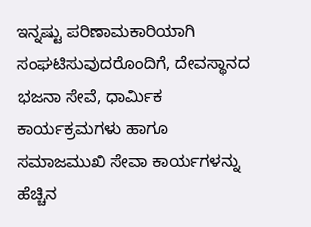ಇನ್ನಷ್ಟು ಪರಿಣಾಮಕಾರಿಯಾಗಿ ಸಂಘಟಿಸುವುದರೊಂದಿಗೆ, ದೇವಸ್ಥಾನದ ಭಜನಾ ಸೇವೆ, ಧಾರ್ಮಿಕ ಕಾರ್ಯಕ್ರಮಗಳು ಹಾಗೂ ಸಮಾಜಮುಖಿ ಸೇವಾ ಕಾರ್ಯಗಳನ್ನು ಹೆಚ್ಚಿನ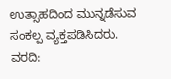ಉತ್ಸಾಹದಿಂದ ಮುನ್ನಡೆಸುವ ಸಂಕಲ್ಪ ವ್ಯಕ್ತಪಡಿಸಿದರು.
ವರದಿ: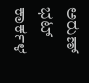ಅರುಣ್ ಭಟ್ ಕಾರ್ಕಳ